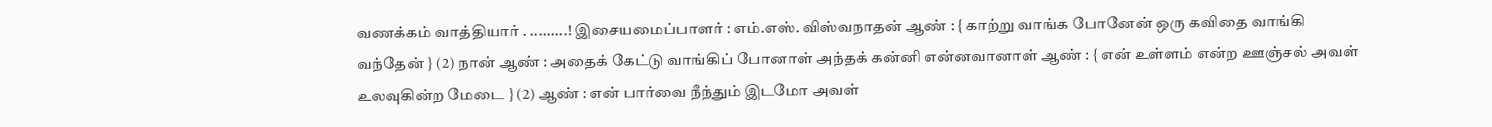வணக்கம் வாத்தியார் . .........! இசையமைப்பாளர் : எம்.எஸ். விஸ்வநாதன் ஆண் : { காற்று வாங்க போனேன் ஒரு கவிதை வாங்கி வந்தேன் } (2) நான் ஆண் : அதைக் கேட்டு வாங்கிப் போனாள் அந்தக் கன்னி என்னவானாள் ஆண் : { என் உள்ளம் என்ற ஊஞ்சல் அவள் உலவுகின்ற மேடை } (2) ஆண் : என் பார்வை நீந்தும் இடமோ அவள்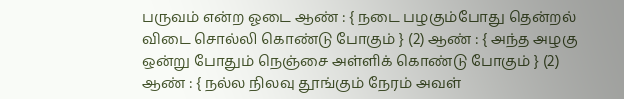பருவம் என்ற ஓடை ஆண் : { நடை பழகும்போது தென்றல் விடை சொல்லி கொண்டு போகும் } (2) ஆண் : { அந்த அழகு ஒன்று போதும் நெஞ்சை அள்ளிக் கொண்டு போகும் } (2) ஆண் : { நல்ல நிலவு தூங்கும் நேரம் அவள்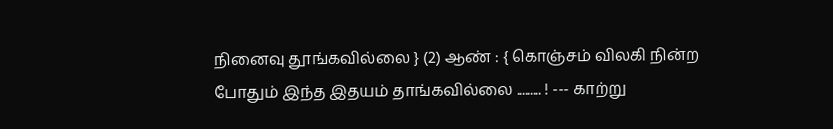நினைவு தூங்கவில்லை } (2) ஆண் : { கொஞ்சம் விலகி நின்ற போதும் இந்த இதயம் தாங்கவில்லை ......... ! --- காற்று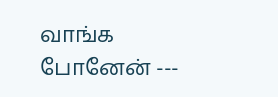வாங்க போனேன் ---